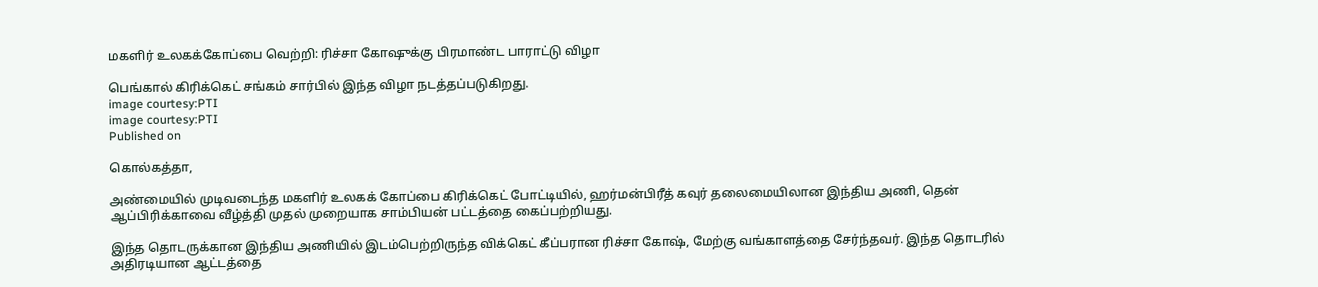மகளிர் உலகக்கோப்பை வெற்றி: ரிச்சா கோஷுக்கு பிரமாண்ட பாராட்டு விழா

பெங்கால் கிரிக்கெட் சங்கம் சார்பில் இந்த விழா நடத்தப்படுகிறது.
image courtesy:PTI
image courtesy:PTI
Published on

கொல்கத்தா,

அண்மையில் முடிவடைந்த மகளிர் உலகக் கோப்பை கிரிக்கெட் போட்டியில், ஹர்மன்பிரீத் கவுர் தலைமையிலான இந்திய அணி, தென் ஆப்பிரிக்காவை வீழ்த்தி முதல் முறையாக சாம்பியன் பட்டத்தை கைப்பற்றியது.

இந்த தொடருக்கான இந்திய அணியில் இடம்பெற்றிருந்த விக்கெட் கீப்பரான ரிச்சா கோஷ், மேற்கு வங்காளத்தை சேர்ந்தவர். இந்த தொடரில் அதிரடியான ஆட்டத்தை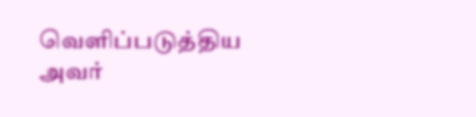வெளிப்படுத்திய அவர்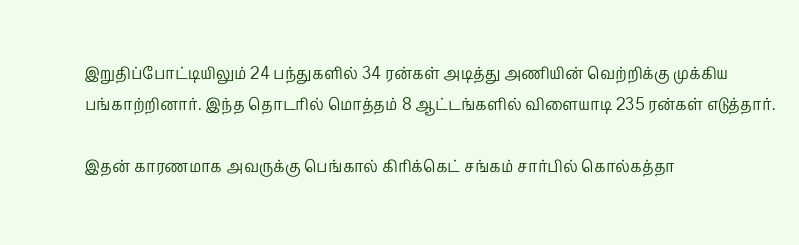இறுதிப்போட்டியிலும் 24 பந்துகளில் 34 ரன்கள் அடித்து அணியின் வெற்றிக்கு முக்கிய பங்காற்றினார். இந்த தொடரில் மொத்தம் 8 ஆட்டங்களில் விளையாடி 235 ரன்கள் எடுத்தார்.

இதன் காரணமாக அவருக்கு பெங்கால் கிரிக்கெட் சங்கம் சார்பில் கொல்கத்தா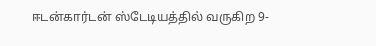ஈடன்கார்டன் ஸ்டேடியத்தில் வருகிற 9-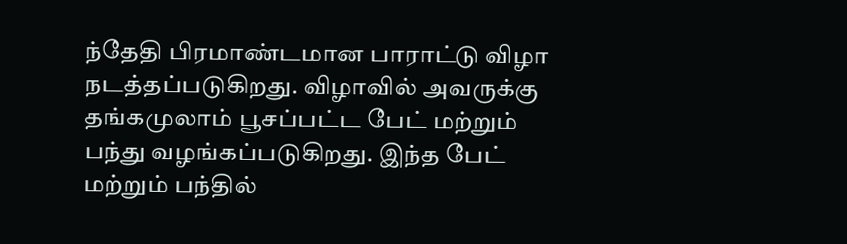ந்தேதி பிரமாண்டமான பாராட்டு விழா நடத்தப்படுகிறது. விழாவில் அவருக்கு தங்கமுலாம் பூசப்பட்ட பேட் மற்றும் பந்து வழங்கப்படுகிறது. இந்த பேட் மற்றும் பந்தில்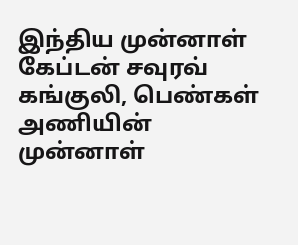இந்திய முன்னாள் கேப்டன் சவுரவ் கங்குலி, பெண்கள் அணியின் முன்னாள்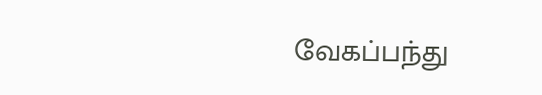வேகப்பந்து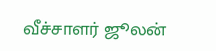வீச்சாளர் ஜூலன்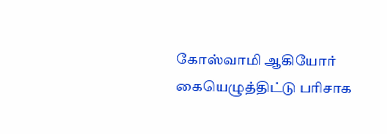கோஸ்வாமி ஆகியோர் கையெழுத்திட்டு பரிசாக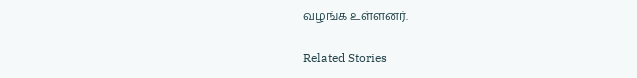வழங்க உள்ளனர்.

Related Stories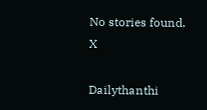No stories found.
X

Dailythanthi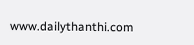www.dailythanthi.com